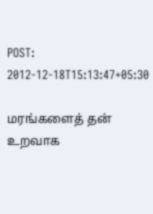POST: 2012-12-18T15:13:47+05:30

மரங்களைத் தன் உறவாக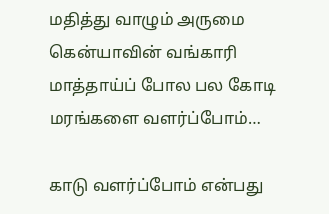மதித்து வாழும் அருமை கென்யாவின் வங்காரி மாத்தாய்ப் போல பல கோடி மரங்களை வளர்ப்போம்…

காடு வளர்ப்போம் என்பது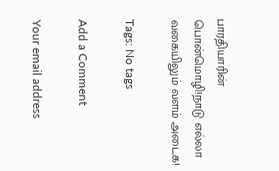பாரதியாரின் பொன்மொழி!நாடு எல்லா வகையிலும் வளம் அடைக!

Tags: No tags

Add a Comment

Your email address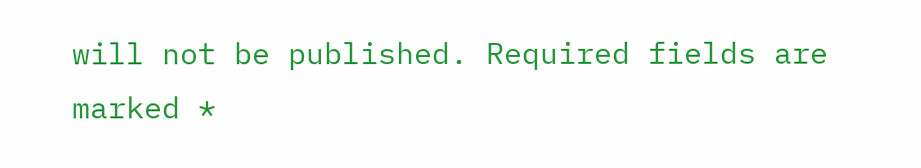will not be published. Required fields are marked *